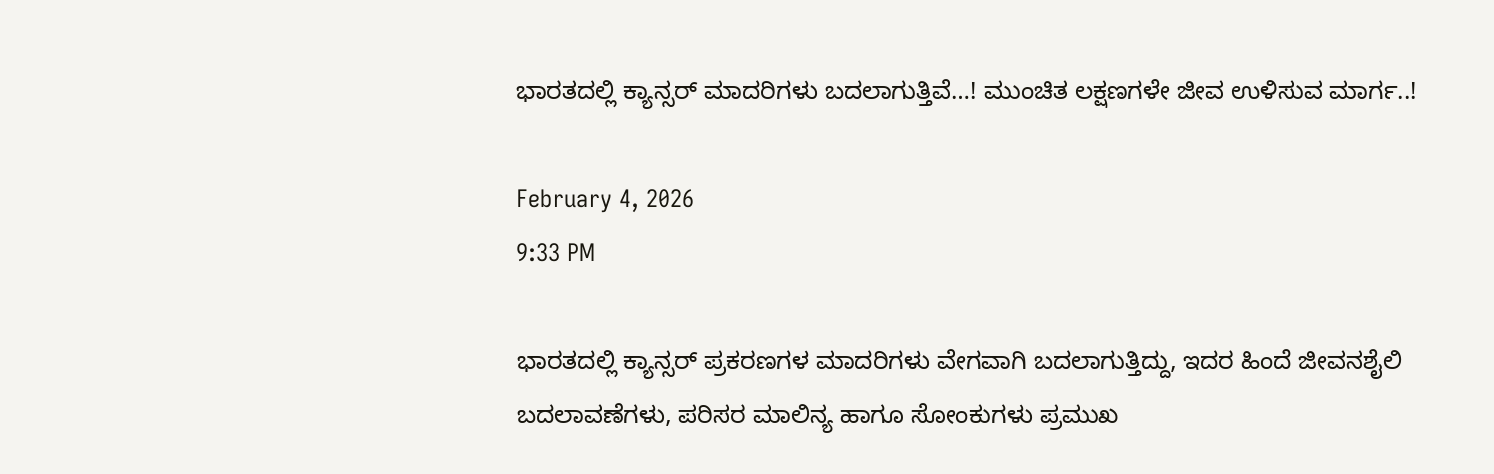ಭಾರತದಲ್ಲಿ ಕ್ಯಾನ್ಸರ್ ಮಾದರಿಗಳು ಬದಲಾಗುತ್ತಿವೆ…! ಮುಂಚಿತ ಲಕ್ಷಣಗಳೇ ಜೀವ ಉಳಿಸುವ ಮಾರ್ಗ..!

February 4, 2026
9:33 PM

ಭಾರತದಲ್ಲಿ ಕ್ಯಾನ್ಸರ್ ಪ್ರಕರಣಗಳ ಮಾದರಿಗಳು ವೇಗವಾಗಿ ಬದಲಾಗುತ್ತಿದ್ದು, ಇದರ ಹಿಂದೆ ಜೀವನಶೈಲಿ ಬದಲಾವಣೆಗಳು, ಪರಿಸರ ಮಾಲಿನ್ಯ ಹಾಗೂ ಸೋಂಕುಗಳು ಪ್ರಮುಖ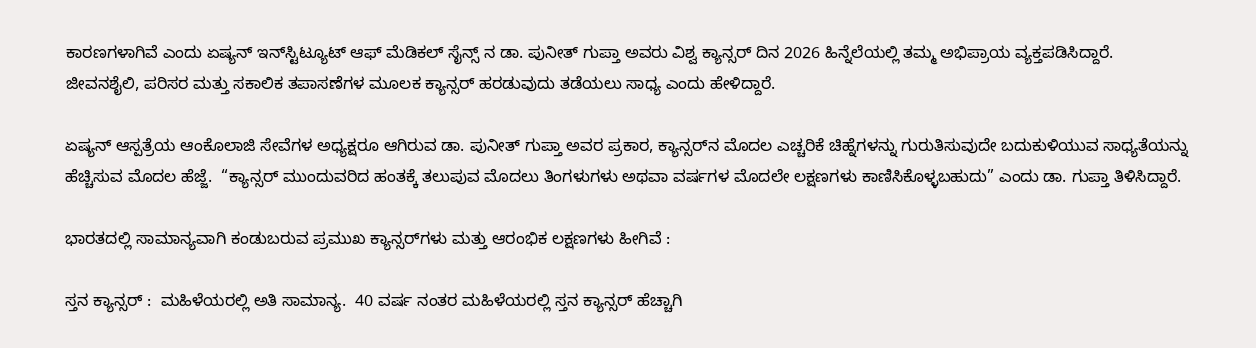ಕಾರಣಗಳಾಗಿವೆ ಎಂದು ಏಷ್ಯನ್ ಇನ್‌ಸ್ಟಿಟ್ಯೂಟ್ ಆಫ್ ಮೆಡಿಕಲ್ ಸೈನ್ಸ್‌ ನ ಡಾ. ಪುನೀತ್ ಗುಪ್ತಾ ಅವರು ವಿಶ್ವ ಕ್ಯಾನ್ಸರ್ ದಿನ 2026 ಹಿನ್ನೆಲೆಯಲ್ಲಿ ತಮ್ಮ ಅಭಿಪ್ರಾಯ ವ್ಯಕ್ತಪಡಿಸಿದ್ದಾರೆ.  ಜೀವನಶೈಲಿ, ಪರಿಸರ ಮತ್ತು ಸಕಾಲಿಕ ತಪಾಸಣೆಗಳ ಮೂಲಕ ಕ್ಯಾನ್ಸರ್‌ ಹರಡುವುದು ತಡೆಯಲು ಸಾಧ್ಯ ಎಂದು ಹೇಳಿದ್ದಾರೆ.

ಏಷ್ಯನ್ ಆಸ್ಪತ್ರೆಯ ಆಂಕೊಲಾಜಿ ಸೇವೆಗಳ ಅಧ್ಯಕ್ಷರೂ ಆಗಿರುವ ಡಾ. ಪುನೀತ್ ಗುಪ್ತಾ ಅವರ ಪ್ರಕಾರ, ಕ್ಯಾನ್ಸರ್‌ನ ಮೊದಲ ಎಚ್ಚರಿಕೆ ಚಿಹ್ನೆಗಳನ್ನು ಗುರುತಿಸುವುದೇ ಬದುಕುಳಿಯುವ ಸಾಧ್ಯತೆಯನ್ನು ಹೆಚ್ಚಿಸುವ ಮೊದಲ ಹೆಜ್ಜೆ.  “ಕ್ಯಾನ್ಸರ್ ಮುಂದುವರಿದ ಹಂತಕ್ಕೆ ತಲುಪುವ ಮೊದಲು ತಿಂಗಳುಗಳು ಅಥವಾ ವರ್ಷಗಳ ಮೊದಲೇ ಲಕ್ಷಣಗಳು ಕಾಣಿಸಿಕೊಳ್ಳಬಹುದು” ಎಂದು ಡಾ. ಗುಪ್ತಾ ತಿಳಿಸಿದ್ದಾರೆ.

ಭಾರತದಲ್ಲಿ ಸಾಮಾನ್ಯವಾಗಿ ಕಂಡುಬರುವ ಪ್ರಮುಖ ಕ್ಯಾನ್ಸರ್‌ಗಳು ಮತ್ತು ಆರಂಭಿಕ ಲಕ್ಷಣಗಳು ಹೀಗಿವೆ :

ಸ್ತನ ಕ್ಯಾನ್ಸರ್ :  ಮಹಿಳೆಯರಲ್ಲಿ ಅತಿ ಸಾಮಾನ್ಯ.  40 ವರ್ಷ ನಂತರ ಮಹಿಳೆಯರಲ್ಲಿ ಸ್ತನ ಕ್ಯಾನ್ಸರ್ ಹೆಚ್ಚಾಗಿ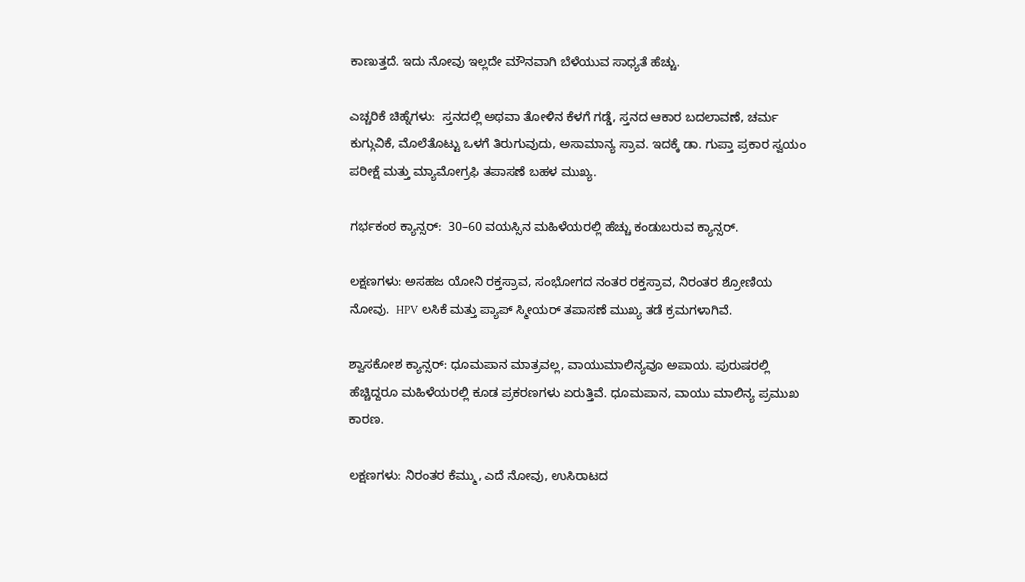ಕಾಣುತ್ತದೆ. ಇದು ನೋವು ಇಲ್ಲದೇ ಮೌನವಾಗಿ ಬೆಳೆಯುವ ಸಾಧ್ಯತೆ ಹೆಚ್ಚು.

ಎಚ್ಚರಿಕೆ ಚಿಹ್ನೆಗಳು:  ಸ್ತನದಲ್ಲಿ ಅಥವಾ ತೋಳಿನ ಕೆಳಗೆ ಗಡ್ಡೆ, ಸ್ತನದ ಆಕಾರ ಬದಲಾವಣೆ, ಚರ್ಮ ಕುಗ್ಗುವಿಕೆ, ಮೊಲೆತೊಟ್ಟು ಒಳಗೆ ತಿರುಗುವುದು, ಅಸಾಮಾನ್ಯ ಸ್ರಾವ. ಇದಕ್ಕೆ ಡಾ. ಗುಪ್ತಾ ಪ್ರಕಾರ ಸ್ವಯಂ ಪರೀಕ್ಷೆ ಮತ್ತು ಮ್ಯಾಮೋಗ್ರಫಿ ತಪಾಸಣೆ ಬಹಳ ಮುಖ್ಯ.

ಗರ್ಭಕಂಠ ಕ್ಯಾನ್ಸರ್:  30–60 ವಯಸ್ಸಿನ ಮಹಿಳೆಯರಲ್ಲಿ ಹೆಚ್ಚು ಕಂಡುಬರುವ ಕ್ಯಾನ್ಸರ್.

ಲಕ್ಷಣಗಳು: ಅಸಹಜ ಯೋನಿ ರಕ್ತಸ್ರಾವ, ಸಂಭೋಗದ ನಂತರ ರಕ್ತಸ್ರಾವ, ನಿರಂತರ ಶ್ರೋಣಿಯ ನೋವು.  HPV ಲಸಿಕೆ ಮತ್ತು ಪ್ಯಾಪ್ ಸ್ಮೀಯರ್ ತಪಾಸಣೆ ಮುಖ್ಯ ತಡೆ ಕ್ರಮಗಳಾಗಿವೆ.

ಶ್ವಾಸಕೋಶ ಕ್ಯಾನ್ಸರ್: ಧೂಮಪಾನ ಮಾತ್ರವಲ್ಲ, ವಾಯುಮಾಲಿನ್ಯವೂ ಅಪಾಯ. ಪುರುಷರಲ್ಲಿ ಹೆಚ್ಚಿದ್ದರೂ ಮಹಿಳೆಯರಲ್ಲಿ ಕೂಡ ಪ್ರಕರಣಗಳು ಏರುತ್ತಿವೆ. ಧೂಮಪಾನ, ವಾಯು ಮಾಲಿನ್ಯ ಪ್ರಮುಖ ಕಾರಣ.

ಲಕ್ಷಣಗಳು: ನಿರಂತರ ಕೆಮ್ಮು, ಎದೆ ನೋವು, ಉಸಿರಾಟದ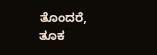ತೊಂದರೆ, ತೂಕ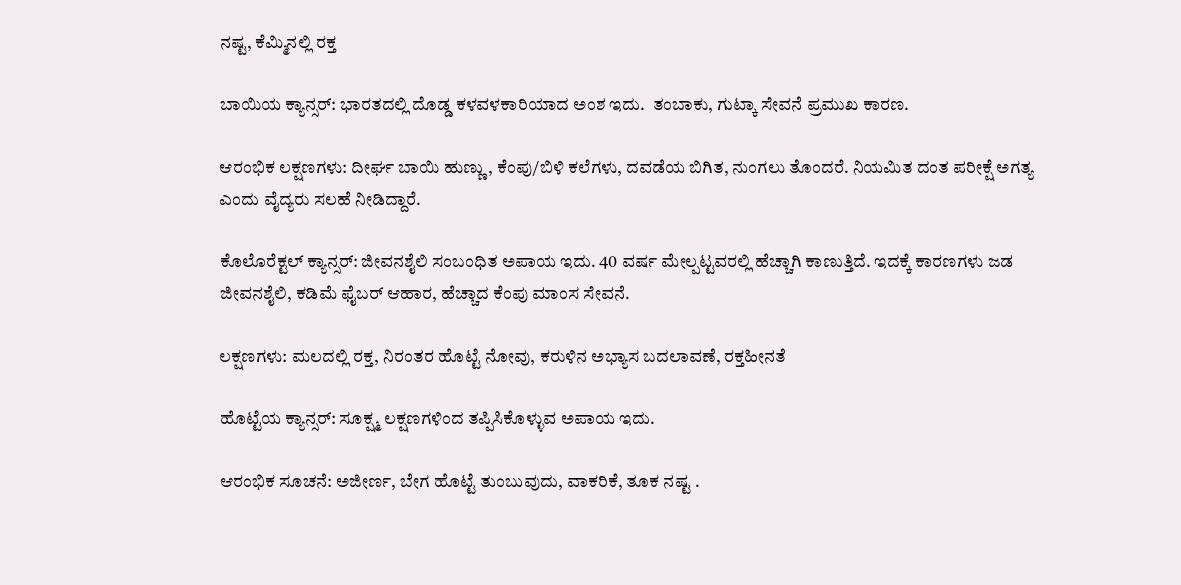ನಷ್ಟ, ಕೆಮ್ಮಿನಲ್ಲಿ ರಕ್ತ

ಬಾಯಿಯ ಕ್ಯಾನ್ಸರ್: ಭಾರತದಲ್ಲಿ ದೊಡ್ಡ ಕಳವಳಕಾರಿಯಾದ ಅಂಶ ಇದು.  ತಂಬಾಕು, ಗುಟ್ಕಾ ಸೇವನೆ ಪ್ರಮುಖ ಕಾರಣ.

ಆರಂಭಿಕ ಲಕ್ಷಣಗಳು: ದೀರ್ಘ ಬಾಯಿ ಹುಣ್ಣು, ಕೆಂಪು/ಬಿಳಿ ಕಲೆಗಳು, ದವಡೆಯ ಬಿಗಿತ, ನುಂಗಲು ತೊಂದರೆ. ನಿಯಮಿತ ದಂತ ಪರೀಕ್ಷೆ ಅಗತ್ಯ ಎಂದು ವೈದ್ಯರು ಸಲಹೆ ನೀಡಿದ್ದಾರೆ.

ಕೊಲೊರೆಕ್ಟಲ್ ಕ್ಯಾನ್ಸರ್: ಜೀವನಶೈಲಿ ಸಂಬಂಧಿತ ಅಪಾಯ ಇದು. 40 ವರ್ಷ ಮೇಲ್ಪಟ್ಟವರಲ್ಲಿ ಹೆಚ್ಚಾಗಿ ಕಾಣುತ್ತಿದೆ. ಇದಕ್ಕೆ ಕಾರಣಗಳು ಜಡ ಜೀವನಶೈಲಿ, ಕಡಿಮೆ ಫೈಬರ್ ಆಹಾರ, ಹೆಚ್ಚಾದ ಕೆಂಪು ಮಾಂಸ ಸೇವನೆ.

ಲಕ್ಷಣಗಳು: ಮಲದಲ್ಲಿ ರಕ್ತ, ನಿರಂತರ ಹೊಟ್ಟೆ ನೋವು, ಕರುಳಿನ ಅಭ್ಯಾಸ ಬದಲಾವಣೆ, ರಕ್ತಹೀನತೆ

ಹೊಟ್ಟೆಯ ಕ್ಯಾನ್ಸರ್: ಸೂಕ್ಷ್ಮ ಲಕ್ಷಣಗಳಿಂದ ತಪ್ಪಿಸಿಕೊಳ್ಳುವ ಅಪಾಯ ಇದು.

ಆರಂಭಿಕ ಸೂಚನೆ: ಅಜೀರ್ಣ, ಬೇಗ ಹೊಟ್ಟೆ ತುಂಬುವುದು, ವಾಕರಿಕೆ, ತೂಕ ನಷ್ಟ .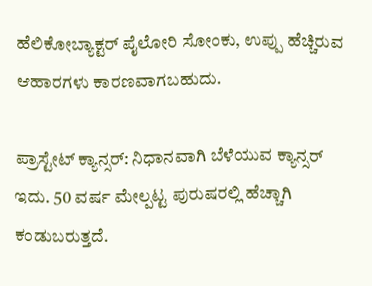ಹೆಲಿಕೋಬ್ಯಾಕ್ಟರ್ ಪೈಲೋರಿ ಸೋಂಕು, ಉಪ್ಪು ಹೆಚ್ಚಿರುವ ಆಹಾರಗಳು ಕಾರಣವಾಗಬಹುದು.

ಪ್ರಾಸ್ಟೇಟ್ ಕ್ಯಾನ್ಸರ್: ನಿಧಾನವಾಗಿ ಬೆಳೆಯುವ ಕ್ಯಾನ್ಸರ್ ಇದು. 50 ವರ್ಷ ಮೇಲ್ಪಟ್ಟ ಪುರುಷರಲ್ಲಿ ಹೆಚ್ಚಾಗಿ ಕಂಡುಬರುತ್ತದೆ.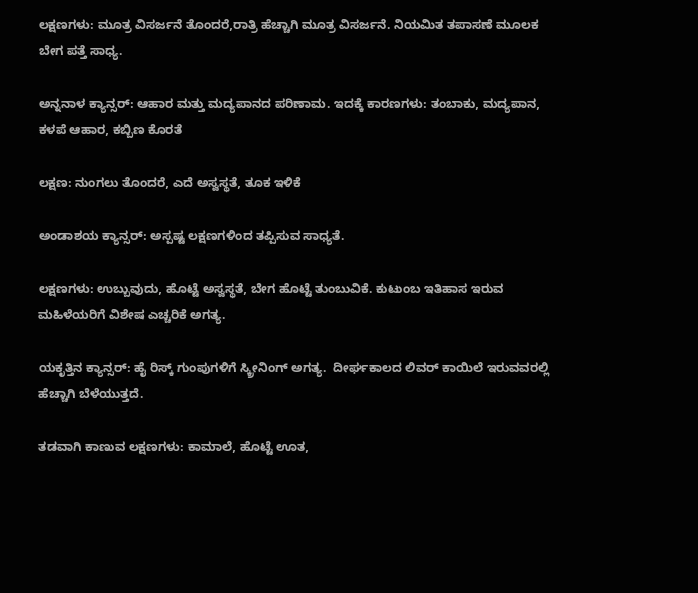ಲಕ್ಷಣಗಳು: ಮೂತ್ರ ವಿಸರ್ಜನೆ ತೊಂದರೆ,ರಾತ್ರಿ ಹೆಚ್ಚಾಗಿ ಮೂತ್ರ ವಿಸರ್ಜನೆ. ನಿಯಮಿತ ತಪಾಸಣೆ ಮೂಲಕ ಬೇಗ ಪತ್ತೆ ಸಾಧ್ಯ.

ಅನ್ನನಾಳ ಕ್ಯಾನ್ಸರ್: ಆಹಾರ ಮತ್ತು ಮದ್ಯಪಾನದ ಪರಿಣಾಮ. ಇದಕ್ಕೆ ಕಾರಣಗಳು: ತಂಬಾಕು, ಮದ್ಯಪಾನ, ಕಳಪೆ ಆಹಾರ, ಕಬ್ಬಿಣ ಕೊರತೆ

ಲಕ್ಷಣ: ನುಂಗಲು ತೊಂದರೆ, ಎದೆ ಅಸ್ವಸ್ಥತೆ, ತೂಕ ಇಳಿಕೆ

ಅಂಡಾಶಯ ಕ್ಯಾನ್ಸರ್: ಅಸ್ಪಷ್ಟ ಲಕ್ಷಣಗಳಿಂದ ತಪ್ಪಿಸುವ ಸಾಧ್ಯತೆ.

ಲಕ್ಷಣಗಳು: ಉಬ್ಬುವುದು, ಹೊಟ್ಟೆ ಅಸ್ವಸ್ಥತೆ, ಬೇಗ ಹೊಟ್ಟೆ ತುಂಬುವಿಕೆ. ಕುಟುಂಬ ಇತಿಹಾಸ ಇರುವ ಮಹಿಳೆಯರಿಗೆ ವಿಶೇಷ ಎಚ್ಚರಿಕೆ ಅಗತ್ಯ.

ಯಕೃತ್ತಿನ ಕ್ಯಾನ್ಸರ್: ಹೈ ರಿಸ್ಕ್ ಗುಂಪುಗಳಿಗೆ ಸ್ಕ್ರೀನಿಂಗ್ ಅಗತ್ಯ.  ದೀರ್ಘಕಾಲದ ಲಿವರ್ ಕಾಯಿಲೆ ಇರುವವರಲ್ಲಿ ಹೆಚ್ಚಾಗಿ ಬೆಳೆಯುತ್ತದೆ.

ತಡವಾಗಿ ಕಾಣುವ ಲಕ್ಷಣಗಳು: ಕಾಮಾಲೆ, ಹೊಟ್ಟೆ ಊತ,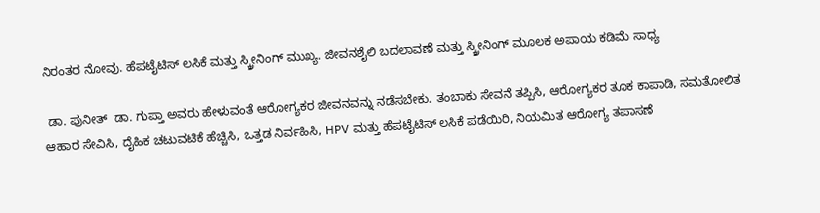ನಿರಂತರ ನೋವು. ಹೆಪಟೈಟಿಸ್ ಲಸಿಕೆ ಮತ್ತು ಸ್ಕ್ರೀನಿಂಗ್ ಮುಖ್ಯ. ಜೀವನಶೈಲಿ ಬದಲಾವಣೆ ಮತ್ತು ಸ್ಕ್ರೀನಿಂಗ್ ಮೂಲಕ ಅಪಾಯ ಕಡಿಮೆ ಸಾಧ್ಯ

 ಡಾ. ಪುನೀತ್  ಡಾ. ಗುಪ್ತಾ ಅವರು ಹೇಳುವಂತೆ ಆರೋಗ್ಯಕರ ಜೀವನವನ್ನು ನಡೆಸಬೇಕು. ತಂಬಾಕು ಸೇವನೆ ತಪ್ಪಿಸಿ, ಆರೋಗ್ಯಕರ ತೂಕ ಕಾಪಾಡಿ, ಸಮತೋಲಿತ ಆಹಾರ ಸೇವಿಸಿ, ದೈಹಿಕ ಚಟುವಟಿಕೆ ಹೆಚ್ಚಿಸಿ, ಒತ್ತಡ ನಿರ್ವಹಿಸಿ, HPV ಮತ್ತು ಹೆಪಟೈಟಿಸ್ ಲಸಿಕೆ ಪಡೆಯಿರಿ, ನಿಯಮಿತ ಆರೋಗ್ಯ ತಪಾಸಣೆ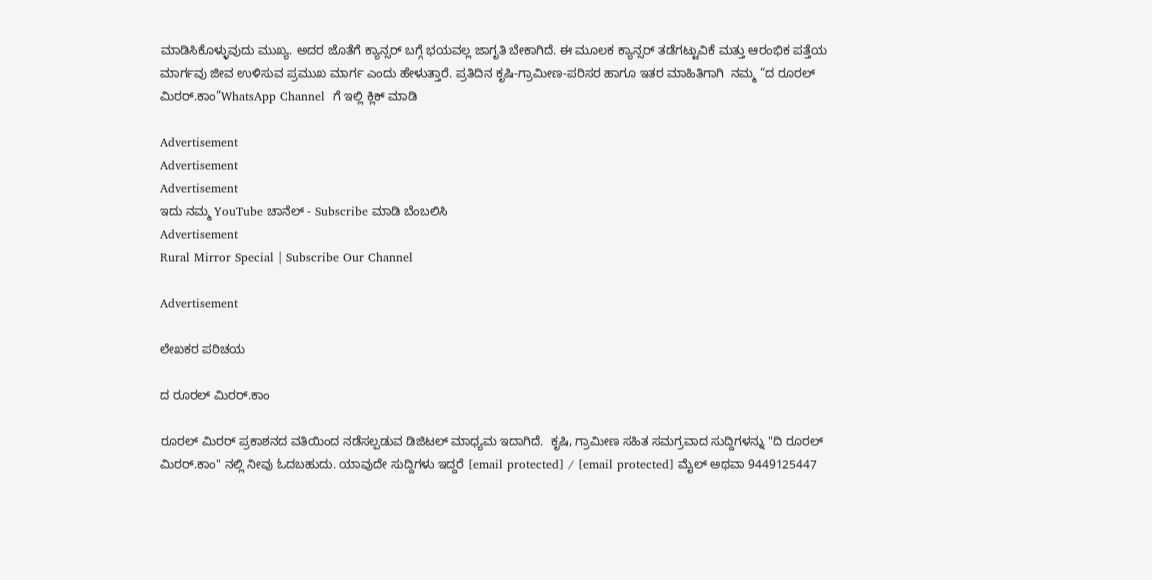ಮಾಡಿಸಿಕೊಳ್ಳುವುದು ಮುಖ್ಯ. ಅದರ ಜೊತೆಗೆ ಕ್ಯಾನ್ಸರ್‌ ಬಗ್ಗೆ ಭಯವಲ್ಲ ಜಾಗೃತಿ ಬೇಕಾಗಿದೆ. ಈ ಮೂಲಕ ಕ್ಯಾನ್ಸರ್ ತಡೆಗಟ್ಟುವಿಕೆ ಮತ್ತು ಆರಂಭಿಕ ಪತ್ತೆಯ ಮಾರ್ಗವು ಜೀವ ಉಳಿಸುವ ಪ್ರಮುಖ ಮಾರ್ಗ ಎಂದು ಹೇಳುತ್ತಾರೆ. ಪ್ರತಿದಿನ ಕೃಷಿ-ಗ್ರಾಮೀಣ-ಪರಿಸರ ಹಾಗೂ ಇತರ ಮಾಹಿತಿಗಾಗಿ  ನಮ್ಮ “ದ ರೂರಲ್‌ ಮಿರರ್.ಕಾಂ”WhatsApp Channel  ಗೆ ಇಲ್ಲಿ ಕ್ಲಿಕ್‌ ಮಾಡಿ

Advertisement
Advertisement
Advertisement
ಇದು ನಮ್ಮ YouTube ಚಾನೆಲ್ - Subscribe ಮಾಡಿ ಬೆಂಬಲಿಸಿ
Advertisement
Rural Mirror Special | Subscribe Our Channel

Advertisement

ಲೇಖಕರ ಪರಿಚಯ

ದ ರೂರಲ್ ಮಿರರ್.ಕಾಂ

ರೂರಲ್‌ ಮಿರರ್‌ ಪ್ರಕಾಶನದ ವತಿಯಿಂದ ನಡೆಸಲ್ಪಡುವ ಡಿಜಿಟಲ್‌ ಮಾಧ್ಯಮ ಇದಾಗಿದೆ.  ಕೃಷಿ, ಗ್ರಾಮೀಣ ಸಹಿತ ಸಮಗ್ರವಾದ ಸುದ್ದಿಗಳನ್ನು "ದಿ ರೂರಲ್‌ ಮಿರರ್‌.ಕಾಂ" ನಲ್ಲಿ ನೀವು ಓದಬಹುದು. ಯಾವುದೇ ಸುದ್ದಿಗಳು ಇದ್ದರೆ [email protected] / [email protected] ಮೈಲ್ ಅಥವಾ 9449125447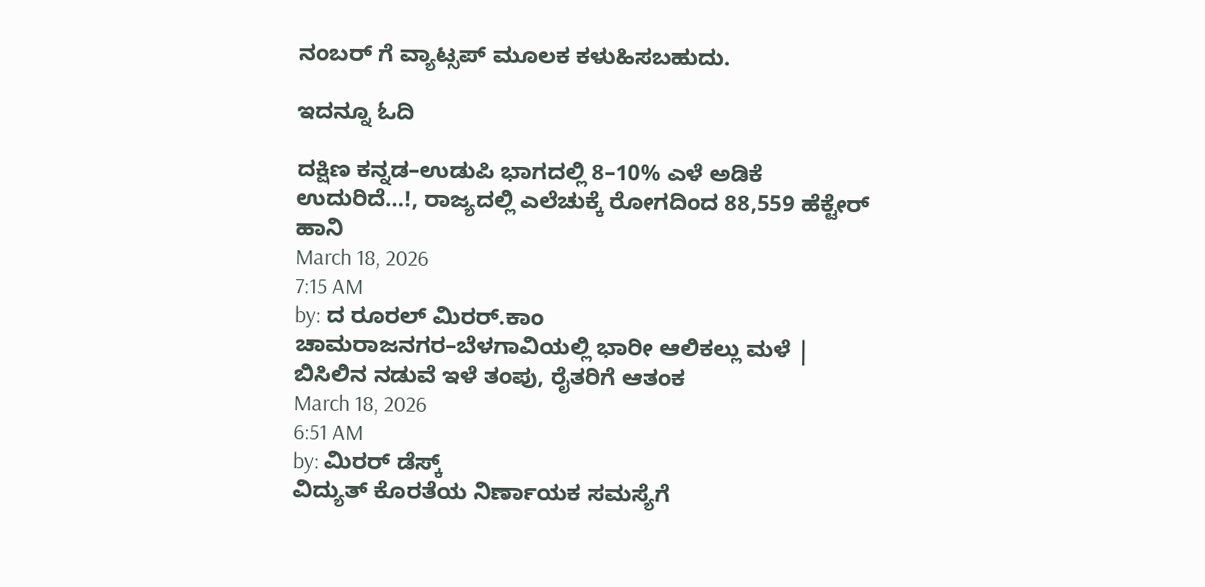ನಂಬರ್ ಗೆ ವ್ಯಾಟ್ಸಪ್ ಮೂಲಕ ಕಳುಹಿಸಬಹುದು.

ಇದನ್ನೂ ಓದಿ

ದಕ್ಷಿಣ ಕನ್ನಡ–ಉಡುಪಿ ಭಾಗದಲ್ಲಿ 8–10% ಎಳೆ ಅಡಿಕೆ ಉದುರಿದೆ…!, ರಾಜ್ಯದಲ್ಲಿ ಎಲೆಚುಕ್ಕೆ ರೋಗದಿಂದ 88,559 ಹೆಕ್ಟೇರ್ ಹಾನಿ
March 18, 2026
7:15 AM
by: ದ ರೂರಲ್ ಮಿರರ್.ಕಾಂ
ಚಾಮರಾಜನಗರ–ಬೆಳಗಾವಿಯಲ್ಲಿ ಭಾರೀ ಆಲಿಕಲ್ಲು ಮಳೆ | ಬಿಸಿಲಿನ ನಡುವೆ ಇಳೆ ತಂಪು, ರೈತರಿಗೆ ಆತಂಕ
March 18, 2026
6:51 AM
by: ಮಿರರ್‌ ಡೆಸ್ಕ್
ವಿದ್ಯುತ್ ಕೊರತೆಯ ನಿರ್ಣಾಯಕ ಸಮಸ್ಯೆಗೆ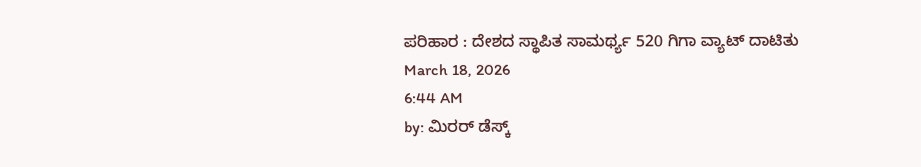ಪರಿಹಾರ : ದೇಶದ ಸ್ಥಾಪಿತ ಸಾಮರ್ಥ್ಯ 520 ಗಿಗಾ ವ್ಯಾಟ್‌ ದಾಟಿತು
March 18, 2026
6:44 AM
by: ಮಿರರ್‌ ಡೆಸ್ಕ್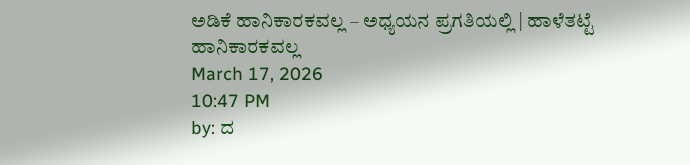ಅಡಿಕೆ ಹಾನಿಕಾರಕವಲ್ಲ – ಅಧ್ಯಯನ ಪ್ರಗತಿಯಲ್ಲಿ | ಹಾಳೆತಟ್ಟೆ ಹಾನಿಕಾರಕವಲ್ಲ
March 17, 2026
10:47 PM
by: ದ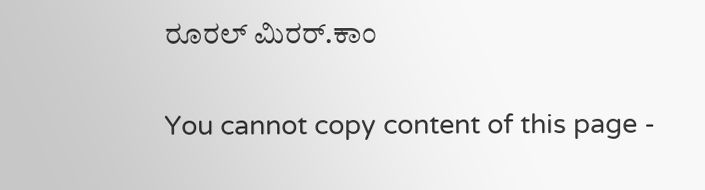ರೂರಲ್ ಮಿರರ್.ಕಾಂ

You cannot copy content of this page -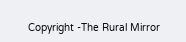Copyright -The Rural Mirror